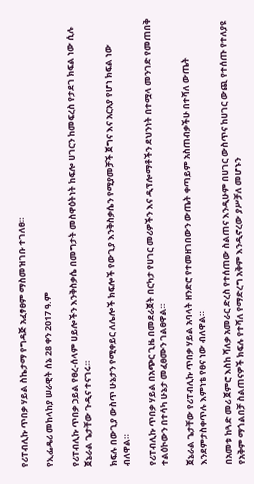የሪፐብሊኩ ጥበቃ ሃይል ስኬታማ የግዳጅ አፈፃፀም ማስመዝገቡ ተገለፀ።

የኢፌዴሪ መከላከያ ሠራዊት ሰኔ 28 ቀን 2017 ዓ.ም

የሪፐብሊኩ ጥበቃ ኃይል የፀረ-ሰላም ሀይሎችን እንቅስቃሴ በመግታት መስዋዕትነት ከፍሎ ሀገርን ከመፍረስ የታደገ ክፍል ነው ሲሉ ጀኔራል ጌታቸው ጉዲና ተናገሩ።

ክፍሉ በውጊያ ውስጥ ሁኔታን የሚቀይር ለሌሎች ክፍሎች የውጊያ እንቅስቃሴን የሚያመቻች ጀግና እና አርአያ የሆነ ክፍል ነው ብለዋል።

የሪፐብሊኩ ጥበቃ ሃይል በአጭር ጊዜ በመደራጀት በርካታ የሀገር መሪዎችን እና ዲፕሎማቶችን ደህንነት በተሟላ መንገድ የመጠበቅ ተልዕኮውን በተሳካ ሁኔታ መፈፀሙን ገልፀዋል።

ጀኔራል ጌታቸው የሪፐብሊኩ ጥበቃ ሃይል አባላት ዘንድሮ የተመዘገበውን ውጤት ቀጣይም አስጠብቃችሁ በተሻለ ውጤት እንደምታስቀጥሉ እምነቴ የፀና ነው ብለዋል።

በአመቱ ከጓድ መሪ ጀምሮ እስከ ሻለቃ አመራር ድረስ የተሰጠው ስልጠና እንዲሁም በሀገር ውስጥና ከሀገር ውጪ የተሰጡ የተለያዩ የአቅም ማጎልበቻ ስልጠናዎች ክፍሉ የተሻለ የማድረግ አቅም እንዲኖረው ያሥቻለ መሆኑን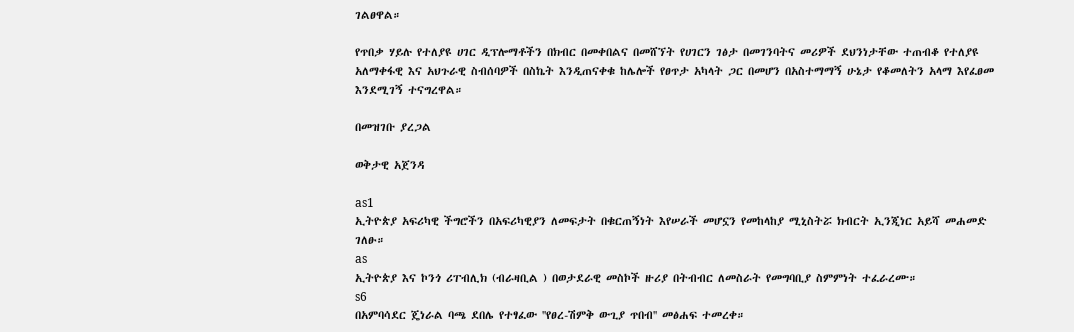ገልፀዋል።

የጥበቃ ሃይሉ የተለያዩ ሀገር ዲፕሎማቶችን በክብር በመቀበልና በመሸኘት የሀገርን ገፅታ በመገንባትና መሪዎች ደህንነታቸው ተጠብቆ የተለያዩ አለማቀፋዊ እና አህጉራዊ ስብሰባዎች በስኬት እንዲጠናቀቁ ከሌሎች የፀጥታ አካላት ጋር በመሆን በአስተማማኝ ሁኔታ የቆመለትን አላማ እየፈፀመ እንደሚገኝ ተናግረዋል።

በመዝገቡ ያረጋል

ወቅታዊ አጀንዳ

as1
ኢትዮጵያ አፍሪካዊ ችግሮችን በአፍሪካዊያን ለመፍታት በቁርጠኝነት እየሠራች መሆኗን የመከላከያ ሚኒስትሯ ክብርት ኢንጂነር አይሻ መሐመድ ገለፁ።
as
ኢትዮጵያ እና ኮንጎ ሪፐብሊክ (ብራዛቢል ) በወታደራዊ መስኮች ዙሪያ በትብብር ለመስራት የመግባቢያ ስምምነት ተፈራረሙ።
s6
በአምባሳደር ጄነራል ባጫ ደበሌ የተፃፈው ''የፀረ-ሽምቅ ውጊያ ጥበብ'' መፅሐፍ ተመረቀ።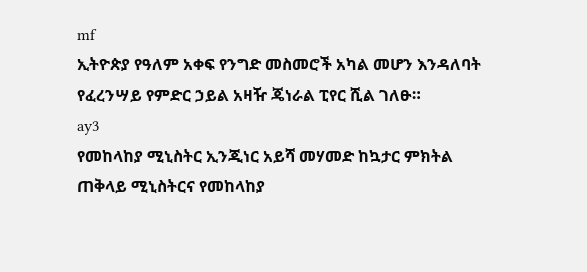mf
ኢትዮጵያ የዓለም አቀፍ የንግድ መስመሮች አካል መሆን እንዳለባት የፈረንሣይ የምድር ኃይል አዛዥ ጄነራል ፒየር ሺል ገለፁ።
ay3
የመከላከያ ሚኒስትር ኢንጂነር አይሻ መሃመድ ከኳታር ምክትል ጠቅላይ ሚኒስትርና የመከላከያ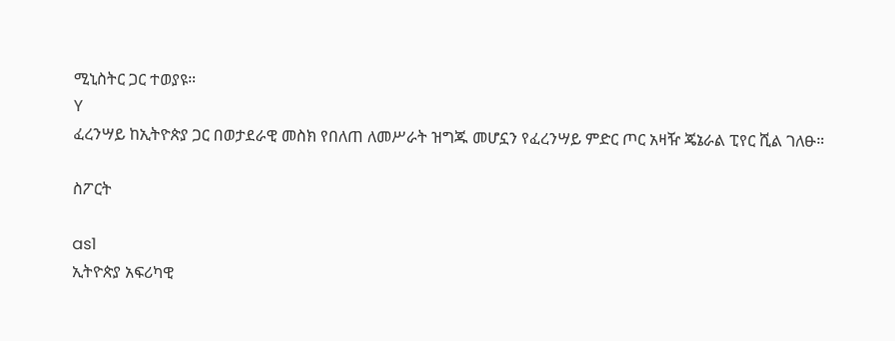ሚኒስትር ጋር ተወያዩ።
Y
ፈረንሣይ ከኢትዮጵያ ጋር በወታደራዊ መስክ የበለጠ ለመሥራት ዝግጁ መሆኗን የፈረንሣይ ምድር ጦር አዛዥ ጄኔራል ፒየር ሺል ገለፁ።

ስፖርት

as1
ኢትዮጵያ አፍሪካዊ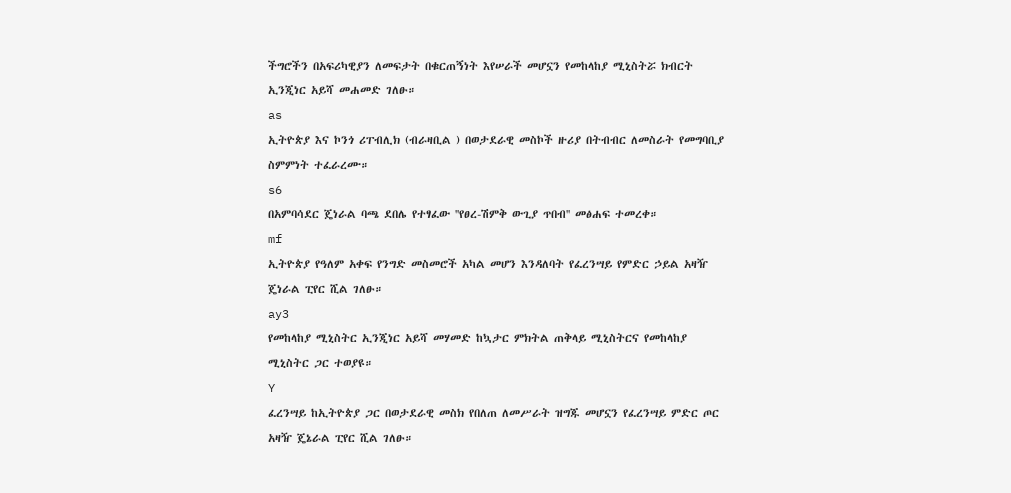ችግሮችን በአፍሪካዊያን ለመፍታት በቁርጠኝነት እየሠራች መሆኗን የመከላከያ ሚኒስትሯ ክብርት ኢንጂነር አይሻ መሐመድ ገለፁ።
as
ኢትዮጵያ እና ኮንጎ ሪፐብሊክ (ብራዛቢል ) በወታደራዊ መስኮች ዙሪያ በትብብር ለመስራት የመግባቢያ ስምምነት ተፈራረሙ።
s6
በአምባሳደር ጄነራል ባጫ ደበሌ የተፃፈው ''የፀረ-ሽምቅ ውጊያ ጥበብ'' መፅሐፍ ተመረቀ።
mf
ኢትዮጵያ የዓለም አቀፍ የንግድ መስመሮች አካል መሆን እንዳለባት የፈረንሣይ የምድር ኃይል አዛዥ ጄነራል ፒየር ሺል ገለፁ።
ay3
የመከላከያ ሚኒስትር ኢንጂነር አይሻ መሃመድ ከኳታር ምክትል ጠቅላይ ሚኒስትርና የመከላከያ ሚኒስትር ጋር ተወያዩ።
Y
ፈረንሣይ ከኢትዮጵያ ጋር በወታደራዊ መስክ የበለጠ ለመሥራት ዝግጁ መሆኗን የፈረንሣይ ምድር ጦር አዛዥ ጄኔራል ፒየር ሺል ገለፁ።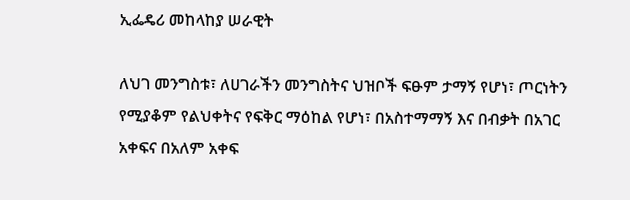ኢፌዴሪ መከላከያ ሠራዊት

ለህገ መንግስቱ፣ ለሀገራችን መንግስትና ህዝቦች ፍፁም ታማኝ የሆነ፣ ጦርነትን የሚያቆም የልህቀትና የፍቅር ማዕከል የሆነ፣ በአስተማማኝ እና በብቃት በአገር አቀፍና በአለም አቀፍ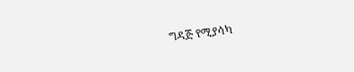ግዳጅ የሚያሳካ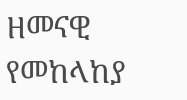ዘመናዊ የመከላከያ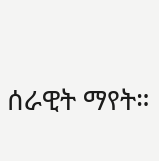ሰራዊት ማየት።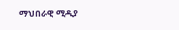ማህበራዊ ሚዲያ